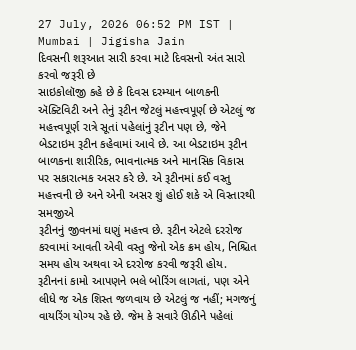27 July, 2026 06:52 PM IST | Mumbai | Jigisha Jain
દિવસની શરૂઆત સારી કરવા માટે દિવસનો અંત સારો કરવો જરૂરી છે
સાઇકોલૉજી કહે છે કે દિવસ દરમ્યાન બાળકની ઍક્ટિવિટી અને તેનું રૂટીન જેટલું મહત્ત્વપૂર્ણ છે એટલું જ મહત્ત્વપૂર્ણ રાત્રે સૂતાં પહેલાંનું રૂટીન પણ છે, જેને બેડટાઇમ રૂટીન કહેવામાં આવે છે. આ બેડટાઇમ રૂટીન બાળકના શારીરિક, ભાવનાત્મક અને માનસિક વિકાસ પર સકારાત્મક અસર કરે છે. એ રૂટીનમાં કઈ વસ્તુ મહત્ત્વની છે અને એની અસર શું હોઈ શકે એ વિસ્તારથી સમજીએ
રૂટીનનું જીવનમાં ઘણું મહત્ત્વ છે. રૂટીન એટલે દરરોજ કરવામાં આવતી એવી વસ્તુ જેનો એક ક્રમ હોય, નિશ્ચિત સમય હોય અથવા એ દરરોજ કરવી જરૂરી હોય. રૂટીનનાં કામો આપણને ભલે બોરિંગ લાગતાં, પણ એને લીધે જ એક શિસ્ત જળવાય છે એટલું જ નહીં; મગજનું વાયરિંગ યોગ્ય રહે છે. જેમ કે સવારે ઊઠીને પહેલાં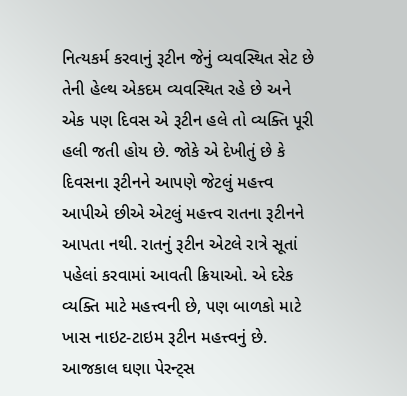નિત્યકર્મ કરવાનું રૂટીન જેનું વ્યવસ્થિત સેટ છે તેની હેલ્થ એકદમ વ્યવસ્થિત રહે છે અને એક પણ દિવસ એ રૂટીન હલે તો વ્યક્તિ પૂરી હલી જતી હોય છે. જોકે એ દેખીતું છે કે દિવસના રૂટીનને આપણે જેટલું મહત્ત્વ આપીએ છીએ એટલું મહત્ત્વ રાતના રૂટીનને આપતા નથી. રાતનું રૂટીન એટલે રાત્રે સૂતાં પહેલાં કરવામાં આવતી ક્રિયાઓ. એ દરેક વ્યક્તિ માટે મહત્ત્વની છે, પણ બાળકો માટે ખાસ નાઇટ-ટાઇમ રૂટીન મહત્ત્વનું છે. આજકાલ ઘણા પેરન્ટ્સ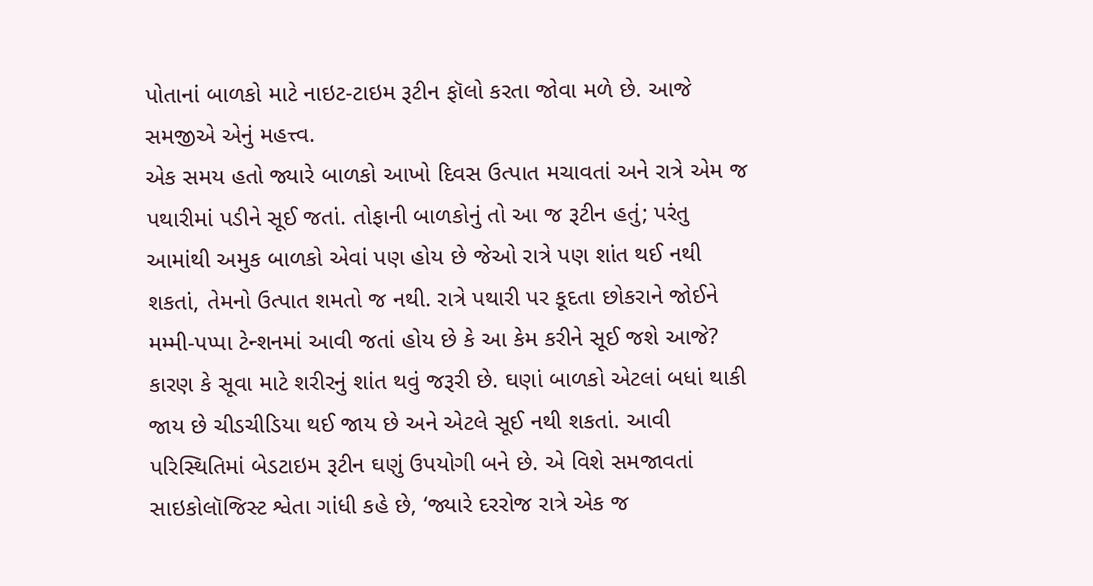પોતાનાં બાળકો માટે નાઇટ-ટાઇમ રૂટીન ફૉલો કરતા જોવા મળે છે. આજે સમજીએ એનું મહત્ત્વ.
એક સમય હતો જ્યારે બાળકો આખો દિવસ ઉત્પાત મચાવતાં અને રાત્રે એમ જ પથારીમાં પડીને સૂઈ જતાં. તોફાની બાળકોનું તો આ જ રૂટીન હતું; પરંતુ આમાંથી અમુક બાળકો એવાં પણ હોય છે જેઓ રાત્રે પણ શાંત થઈ નથી શકતાં, તેમનો ઉત્પાત શમતો જ નથી. રાત્રે પથારી પર કૂદતા છોકરાને જોઈને મમ્મી-પપ્પા ટેન્શનમાં આવી જતાં હોય છે કે આ કેમ કરીને સૂઈ જશે આજે? કારણ કે સૂવા માટે શરીરનું શાંત થવું જરૂરી છે. ઘણાં બાળકો એટલાં બધાં થાકી જાય છે ચીડચીડિયા થઈ જાય છે અને એટલે સૂઈ નથી શકતાં. આવી પરિસ્થિતિમાં બેડટાઇમ રૂટીન ઘણું ઉપયોગી બને છે. એ વિશે સમજાવતાં સાઇકોલૉજિસ્ટ શ્વેતા ગાંધી કહે છે, ‘જ્યારે દરરોજ રાત્રે એક જ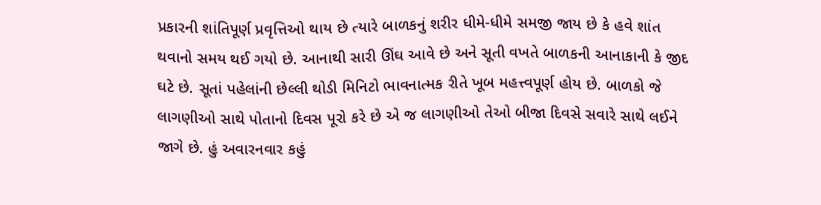પ્રકારની શાંતિપૂર્ણ પ્રવૃત્તિઓ થાય છે ત્યારે બાળકનું શરીર ધીમે-ધીમે સમજી જાય છે કે હવે શાંત થવાનો સમય થઈ ગયો છે. આનાથી સારી ઊંઘ આવે છે અને સૂતી વખતે બાળકની આનાકાની કે જીદ ઘટે છે. સૂતાં પહેલાંની છેલ્લી થોડી મિનિટો ભાવનાત્મક રીતે ખૂબ મહત્ત્વપૂર્ણ હોય છે. બાળકો જે લાગણીઓ સાથે પોતાનો દિવસ પૂરો કરે છે એ જ લાગણીઓ તેઓ બીજા દિવસે સવારે સાથે લઈને જાગે છે. હું અવારનવાર કહું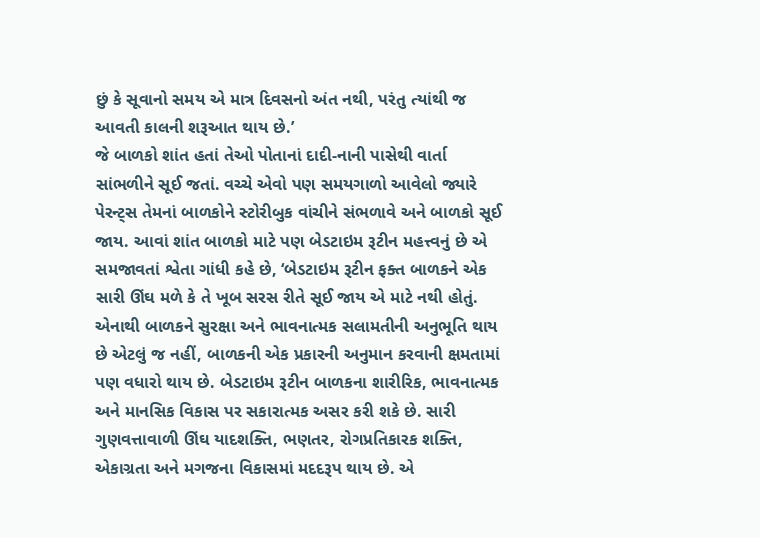છું કે સૂવાનો સમય એ માત્ર દિવસનો અંત નથી, પરંતુ ત્યાંથી જ આવતી કાલની શરૂઆત થાય છે.’
જે બાળકો શાંત હતાં તેઓ પોતાનાં દાદી-નાની પાસેથી વાર્તા સાંભળીને સૂઈ જતાં. વચ્ચે એવો પણ સમયગાળો આવેલો જ્યારે પેરન્ટ્સ તેમનાં બાળકોને સ્ટોરીબુક વાંચીને સંભળાવે અને બાળકો સૂઈ જાય. આવાં શાંત બાળકો માટે પણ બેડટાઇમ રૂટીન મહત્ત્વનું છે એ સમજાવતાં શ્વેતા ગાંધી કહે છે, ‘બેડટાઇમ રૂટીન ફક્ત બાળકને એક સારી ઊંઘ મળે કે તે ખૂબ સરસ રીતે સૂઈ જાય એ માટે નથી હોતું. એનાથી બાળકને સુરક્ષા અને ભાવનાત્મક સલામતીની અનુભૂતિ થાય છે એટલું જ નહીં, બાળકની એક પ્રકારની અનુમાન કરવાની ક્ષમતામાં પણ વધારો થાય છે. બેડટાઇમ રૂટીન બાળકના શારીરિક, ભાવનાત્મક અને માનસિક વિકાસ પર સકારાત્મક અસર કરી શકે છે. સારી ગુણવત્તાવાળી ઊંઘ યાદશક્તિ, ભણતર, રોગપ્રતિકારક શક્તિ, એકાગ્રતા અને મગજના વિકાસમાં મદદરૂપ થાય છે. એ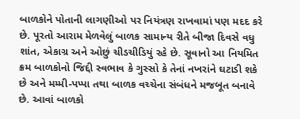બાળકોને પોતાની લાગણીઓ પર નિયંત્રણ રાખવામાં પણ મદદ કરે છે. પૂરતો આરામ મેળવેલું બાળક સામાન્ય રીતે બીજા દિવસે વધુ શાંત, એકાગ્ર અને ઓછું ચીડચીડિયું રહે છે. સૂવાનો આ નિયમિત ક્રમ બાળકોનો જિદ્દી સ્વભાવ કે ગુસ્સો કે તેનાં નખરાંને ઘટાડી શકે છે અને મમ્મી-પપ્પા તથા બાળક વચ્ચેના સંબંધને મજબૂત બનાવે છે. આવાં બાળકો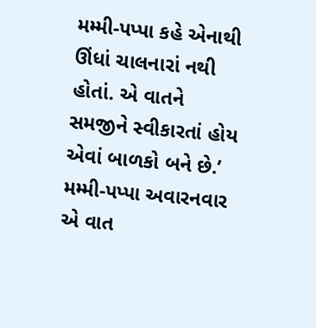મમ્મી-પપ્પા કહે એનાથી ઊંધાં ચાલનારાં નથી હોતાં. એ વાતને સમજીને સ્વીકારતાં હોય એવાં બાળકો બને છે.’
મમ્મી-પપ્પા અવારનવાર એ વાત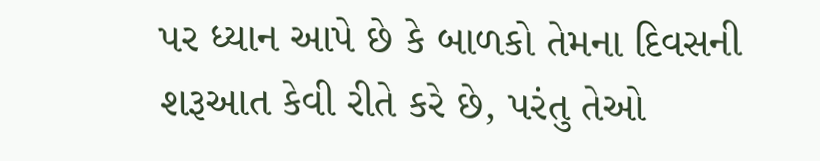પર ધ્યાન આપે છે કે બાળકો તેમના દિવસની શરૂઆત કેવી રીતે કરે છે, પરંતુ તેઓ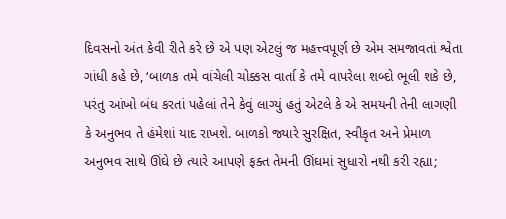દિવસનો અંત કેવી રીતે કરે છે એ પણ એટલું જ મહત્ત્વપૂર્ણ છે એમ સમજાવતાં શ્વેતા ગાંધી કહે છે, ‘બાળક તમે વાંચેલી ચોક્કસ વાર્તા કે તમે વાપરેલા શબ્દો ભૂલી શકે છે, પરંતુ આંખો બંધ કરતાં પહેલાં તેને કેવું લાગ્યું હતું એટલે કે એ સમયની તેની લાગણી કે અનુભવ તે હંમેશાં યાદ રાખશે. બાળકો જ્યારે સુરક્ષિત, સ્વીકૃત અને પ્રેમાળ અનુભવ સાથે ઊંઘે છે ત્યારે આપણે ફક્ત તેમની ઊંઘમાં સુધારો નથી કરી રહ્યા;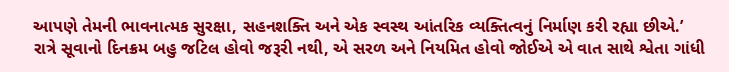આપણે તેમની ભાવનાત્મક સુરક્ષા, સહનશક્તિ અને એક સ્વસ્થ આંતરિક વ્યક્તિત્વનું નિર્માણ કરી રહ્યા છીએ.’
રાત્રે સૂવાનો દિનક્રમ બહુ જટિલ હોવો જરૂરી નથી, એ સરળ અને નિયમિત હોવો જોઈએ એ વાત સાથે શ્વેતા ગાંધી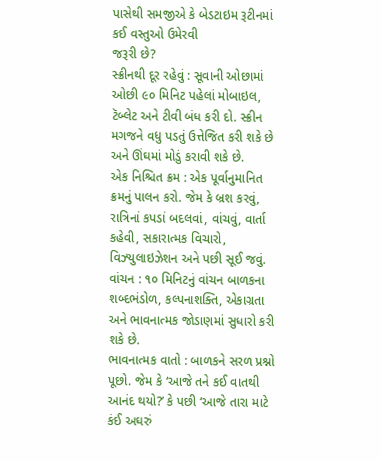પાસેથી સમજીએ કે બેડટાઇમ રૂટીનમાં કઈ વસ્તુઓ ઉમેરવી
જરૂરી છે?
સ્ક્રીનથી દૂર રહેવું : સૂવાની ઓછામાં ઓછી ૯૦ મિનિટ પહેલાં મોબાઇલ, ટૅબ્લેટ અને ટીવી બંધ કરી દો. સ્ક્રીન મગજને વધુ પડતું ઉત્તેજિત કરી શકે છે અને ઊંઘમાં મોડું કરાવી શકે છે.
એક નિશ્ચિત ક્રમ : એક પૂર્વાનુમાનિત ક્રમનું પાલન કરો. જેમ કે બ્રશ કરવું, રાત્રિનાં કપડાં બદલવાં, વાંચવું, વાર્તા કહેવી, સકારાત્મક વિચારો, વિઝ્યુલાઇઝેશન અને પછી સૂઈ જવું.
વાંચન : ૧૦ મિનિટનું વાંચન બાળકના શબ્દભંડોળ, કલ્પનાશક્તિ, એકાગ્રતા અને ભાવનાત્મક જોડાણમાં સુધારો કરી શકે છે.
ભાવનાત્મક વાતો : બાળકને સરળ પ્રશ્નો પૂછો. જેમ કે ‘આજે તને કઈ વાતથી આનંદ થયો?’ કે પછી ‘આજે તારા માટે કંઈ અઘરું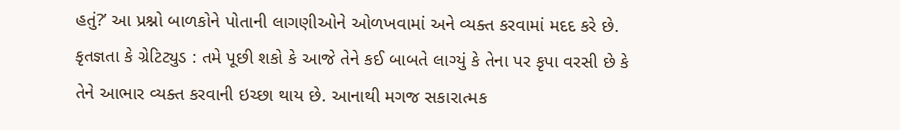હતું?’ આ પ્રશ્નો બાળકોને પોતાની લાગણીઓને ઓળખવામાં અને વ્યક્ત કરવામાં મદદ કરે છે.
કૃતજ્ઞતા કે ગ્રેટિટ્યુડ : તમે પૂછી શકો કે આજે તેને કઈ બાબતે લાગ્યું કે તેના પર કૃપા વરસી છે કે તેને આભાર વ્યક્ત કરવાની ઇચ્છા થાય છે. આનાથી મગજ સકારાત્મક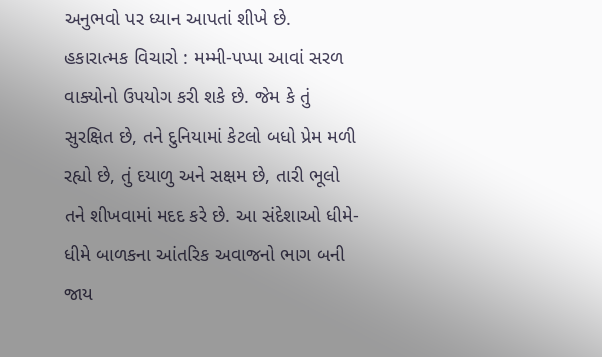અનુભવો પર ધ્યાન આપતાં શીખે છે.
હકારાત્મક વિચારો : મમ્મી-પપ્પા આવાં સરળ વાક્યોનો ઉપયોગ કરી શકે છે. જેમ કે તું સુરક્ષિત છે, તને દુનિયામાં કેટલો બધો પ્રેમ મળી રહ્યો છે, તું દયાળુ અને સક્ષમ છે, તારી ભૂલો તને શીખવામાં મદદ કરે છે. આ સંદેશાઓ ધીમે-ધીમે બાળકના આંતરિક અવાજનો ભાગ બની જાય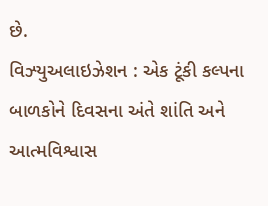છે.
વિઝ્યુઅલાઇઝેશન : એક ટૂંકી કલ્પના બાળકોને દિવસના અંતે શાંતિ અને આત્મવિશ્વાસ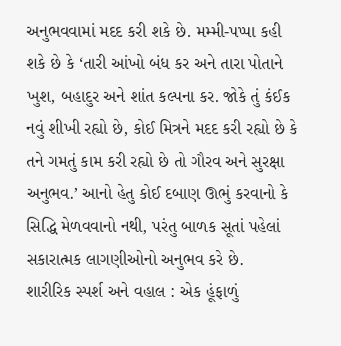અનુભવવામાં મદદ કરી શકે છે. મમ્મી-પપ્પા કહી શકે છે કે ‘તારી આંખો બંધ કર અને તારા પોતાને ખુશ, બહાદુર અને શાંત કલ્પના કર. જોકે તું કંઈક નવું શીખી રહ્યો છે, કોઈ મિત્રને મદદ કરી રહ્યો છે કે તને ગમતું કામ કરી રહ્યો છે તો ગૌરવ અને સુરક્ષા અનુભવ.’ આનો હેતુ કોઈ દબાણ ઊભું કરવાનો કે સિદ્ધિ મેળવવાનો નથી, પરંતુ બાળક સૂતાં પહેલાં સકારાત્મક લાગણીઓનો અનુભવ કરે છે.
શારીરિક સ્પર્શ અને વહાલ : એક હૂંફાળું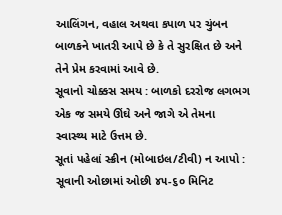આલિંગન, વહાલ અથવા કપાળ પર ચુંબન બાળકને ખાતરી આપે છે કે તે સુરક્ષિત છે અને તેને પ્રેમ કરવામાં આવે છે.
સૂવાનો ચોક્કસ સમય : બાળકો દરરોજ લગભગ એક જ સમયે ઊંઘે અને જાગે એ તેમના સ્વાસ્થ્ય માટે ઉત્તમ છે.
સૂતાં પહેલાં સ્ક્રીન (મોબાઇલ/ટીવી) ન આપો : સૂવાની ઓછામાં ઓછી ૪૫-૬૦ મિનિટ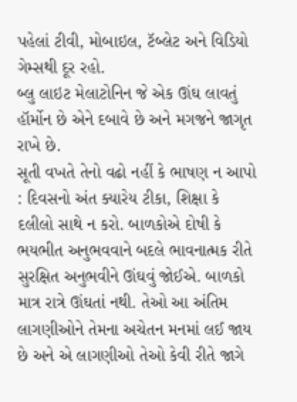પહેલાં ટીવી, મોબાઇલ, ટૅબ્લેટ અને વિડિયો ગેમ્સથી દૂર રહો.
બ્લુ લાઇટ મેલાટોનિન જે એક ઊંઘ લાવતું હૉર્મોન છે એને દબાવે છે અને મગજને જાગૃત રાખે છે.
સૂતી વખતે તેનો વઢો નહીં કે ભાષણ ન આપો : દિવસનો અંત ક્યારેય ટીકા, શિક્ષા કે દલીલો સાથે ન કરો. બાળકોએ દોષી કે ભયભીત અનુભવવાને બદલે ભાવનાત્મક રીતે સુરક્ષિત અનુભવીને ઊંઘવું જોઈએ. બાળકો માત્ર રાત્રે ઊંઘતાં નથી. તેઓ આ અંતિમ લાગણીઓને તેમના અચેતન મનમાં લઈ જાય છે અને એ લાગણીઓ તેઓ કેવી રીતે જાગે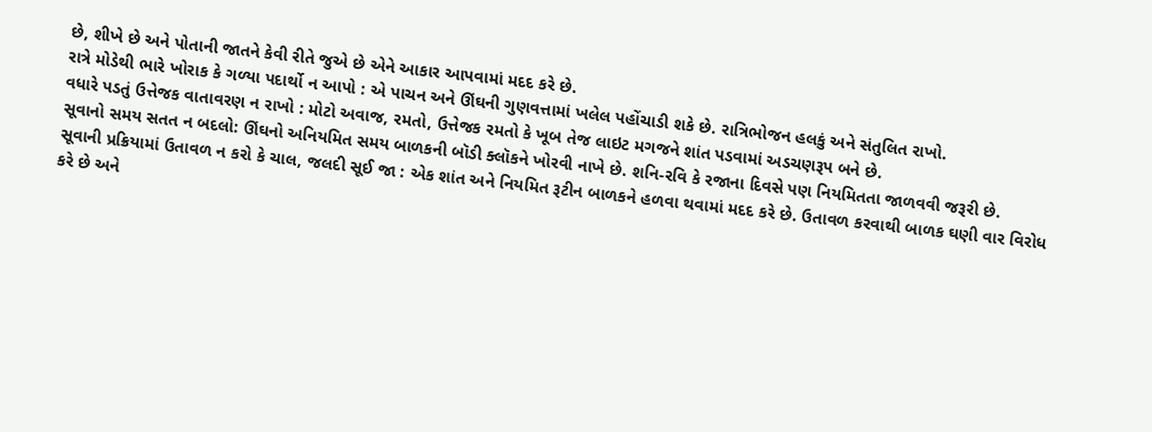છે, શીખે છે અને પોતાની જાતને કેવી રીતે જુએ છે એને આકાર આપવામાં મદદ કરે છે.
રાત્રે મોડેથી ભારે ખોરાક કે ગળ્યા પદાર્થો ન આપો : એ પાચન અને ઊંઘની ગુણવત્તામાં ખલેલ પહોંચાડી શકે છે. રાત્રિભોજન હલકું અને સંતુલિત રાખો.
વધારે પડતું ઉત્તેજક વાતાવરણ ન રાખો : મોટો અવાજ, રમતો, ઉત્તેજક રમતો કે ખૂબ તેજ લાઇટ મગજને શાંત પડવામાં અડચણરૂપ બને છે.
સૂવાનો સમય સતત ન બદલો: ઊંઘનો અનિયમિત સમય બાળકની બૉડી ક્લૉકને ખોરવી નાખે છે. શનિ-રવિ કે રજાના દિવસે પણ નિયમિતતા જાળવવી જરૂરી છે.
સૂવાની પ્રક્રિયામાં ઉતાવળ ન કરો કે ચાલ, જલદી સૂઈ જા : એક શાંત અને નિયમિત રૂટીન બાળકને હળવા થવામાં મદદ કરે છે. ઉતાવળ કરવાથી બાળક ઘણી વાર વિરોધ કરે છે અને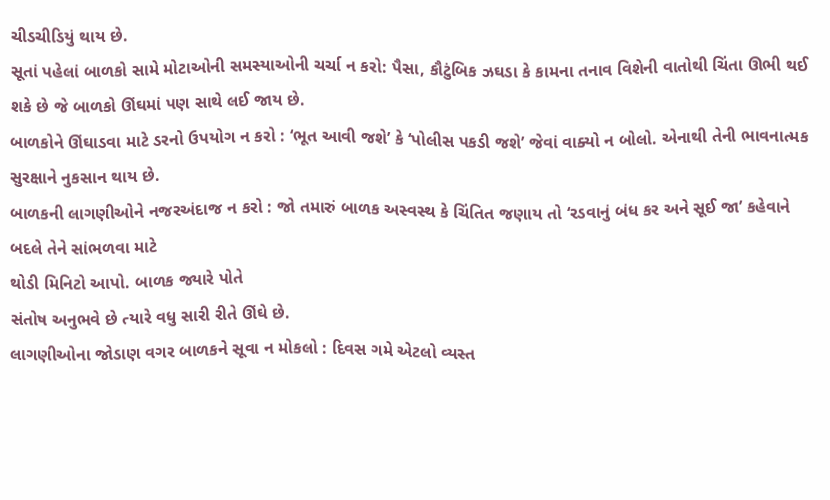ચીડચીડિયું થાય છે.
સૂતાં પહેલાં બાળકો સામે મોટાઓની સમસ્યાઓની ચર્ચા ન કરો: પૈસા, કૌટુંબિક ઝઘડા કે કામના તનાવ વિશેની વાતોથી ચિંતા ઊભી થઈ શકે છે જે બાળકો ઊંઘમાં પણ સાથે લઈ જાય છે.
બાળકોને ઊંઘાડવા માટે ડરનો ઉપયોગ ન કરો : ‘ભૂત આવી જશે’ કે ‘પોલીસ પકડી જશે’ જેવાં વાક્યો ન બોલો. એનાથી તેની ભાવનાત્મક સુરક્ષાને નુકસાન થાય છે.
બાળકની લાગણીઓને નજરઅંદાજ ન કરો : જો તમારું બાળક અસ્વસ્થ કે ચિંતિત જણાય તો ‘રડવાનું બંધ કર અને સૂઈ જા’ કહેવાને બદલે તેને સાંભળવા માટે
થોડી મિનિટો આપો. બાળક જ્યારે પોતે
સંતોષ અનુભવે છે ત્યારે વધુ સારી રીતે ઊંઘે છે.
લાગણીઓના જોડાણ વગર બાળકને સૂવા ન મોકલો : દિવસ ગમે એટલો વ્યસ્ત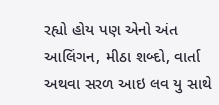રહ્યો હોય પણ એનો અંત આલિંગન, મીઠા શબ્દો, વાર્તા અથવા સરળ આઇ લવ યુ સાથે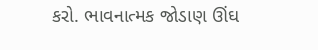કરો. ભાવનાત્મક જોડાણ ઊંઘ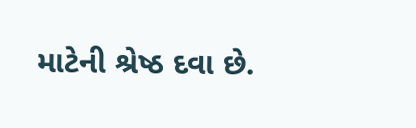માટેની શ્રેષ્ઠ દવા છે.